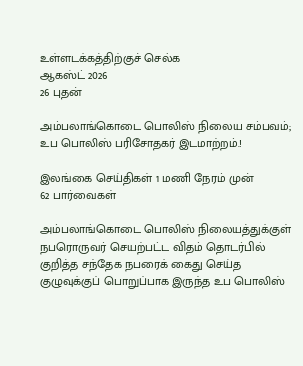உள்ளடக்கத்திற்குச் செல்க
ஆகஸ்ட் 2026
26 புதன்

அம்பலாங்கொடை பொலிஸ் நிலைய சம்பவம்; உப பொலிஸ் பரிசோதகர் இடமாற்றம்.!

இலங்கை செய்திகள் 1 மணி நேரம் முன்
62 பார்வைகள்

அம்பலாங்கொடை பொலிஸ் நிலையத்துக்குள் நபரொருவர் செயற்பட்ட விதம் தொடர்பில் குறித்த சந்தேக நபரைக் கைது செய்த குழுவுக்குப் பொறுப்பாக இருந்த உப பொலிஸ்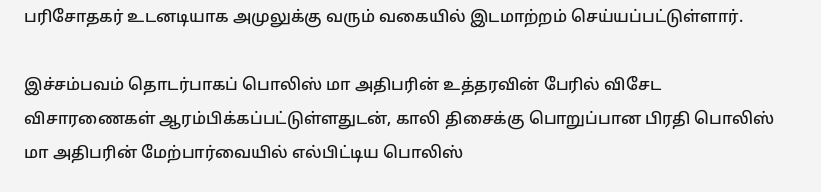பரிசோதகர் உடனடியாக அமுலுக்கு வரும் வகையில் இடமாற்றம் செய்யப்பட்டுள்ளார்.

இச்சம்பவம் தொடர்பாகப் பொலிஸ் மா அதிபரின் உத்தரவின் பேரில் விசேட விசாரணைகள் ஆரம்பிக்கப்பட்டுள்ளதுடன், காலி திசைக்கு பொறுப்பான பிரதி பொலிஸ் மா அதிபரின் மேற்பார்வையில் எல்பிட்டிய பொலிஸ்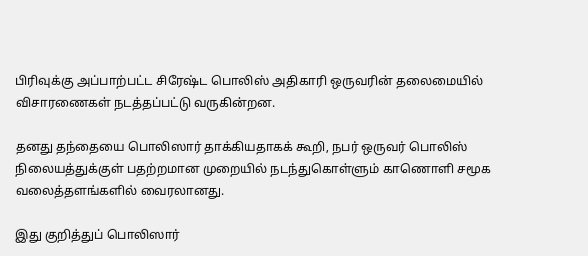பிரிவுக்கு அப்பாற்பட்ட சிரேஷ்ட பொலிஸ் அதிகாரி ஒருவரின் தலைமையில் விசாரணைகள் நடத்தப்பட்டு வருகின்றன.

தனது தந்தையை பொலிஸார் தாக்கியதாகக் கூறி, நபர் ஒருவர் பொலிஸ் நிலையத்துக்குள் பதற்றமான முறையில் நடந்துகொள்ளும் காணொளி சமூக வலைத்தளங்களில் வைரலானது.

இது குறித்துப் பொலிஸார்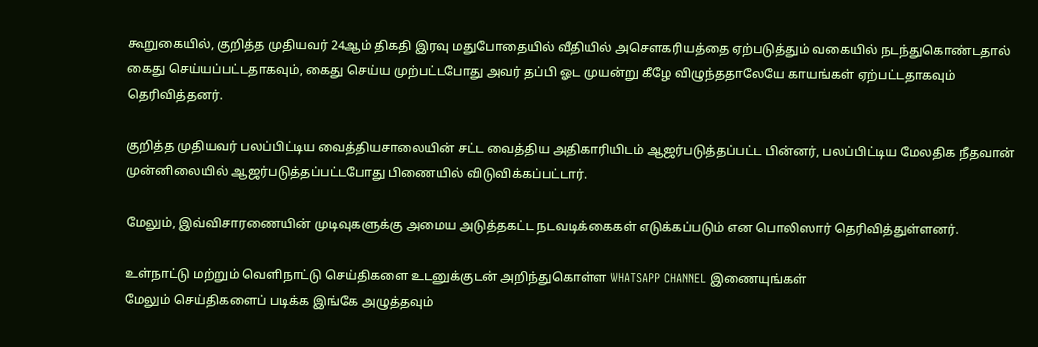கூறுகையில், குறித்த முதியவர் 24ஆம் திகதி இரவு மதுபோதையில் வீதியில் அசௌகரியத்தை ஏற்படுத்தும் வகையில் நடந்துகொண்டதால் கைது செய்யப்பட்டதாகவும், கைது செய்ய முற்பட்டபோது அவர் தப்பி ஓட முயன்று கீழே விழுந்ததாலேயே காயங்கள் ஏற்பட்டதாகவும் தெரிவித்தனர்.

குறித்த முதியவர் பலப்பிட்டிய வைத்தியசாலையின் சட்ட வைத்திய அதிகாரியிடம் ஆஜர்படுத்தப்பட்ட பின்னர், பலப்பிட்டிய மேலதிக நீதவான் முன்னிலையில் ஆஜர்படுத்தப்பட்டபோது பிணையில் விடுவிக்கப்பட்டார்.

மேலும், இவ்விசாரணையின் முடிவுகளுக்கு அமைய அடுத்தகட்ட நடவடிக்கைகள் எடுக்கப்படும் என பொலிஸார் தெரிவித்துள்ளனர்.

உள்நாட்டு மற்றும் வெளிநாட்டு செய்திகளை உடனுக்குடன் அறிந்துகொள்ள WHATSAPP CHANNEL இணையுங்கள்
மேலும் செய்திகளைப் படிக்க இங்கே அழுத்தவும்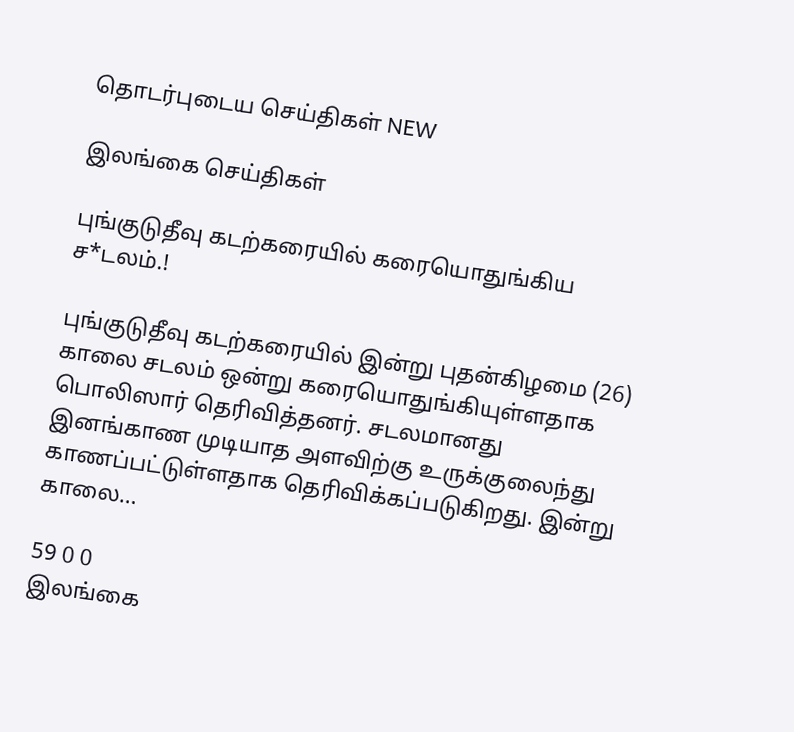தொடர்புடைய செய்திகள் NEW

இலங்கை செய்திகள்

புங்குடுதீவு கடற்கரையில் கரையொதுங்கிய ச*டலம்.!

புங்குடுதீவு கடற்கரையில் இன்று புதன்கிழமை (26) காலை சடலம் ஒன்று கரையொதுங்கியுள்ளதாக பொலிஸார் தெரிவித்தனர். சடலமானது இனங்காண முடியாத அளவிற்கு உருக்குலைந்து காணப்பட்டுள்ளதாக தெரிவிக்கப்படுகிறது. இன்று காலை…

59 0 0
இலங்கை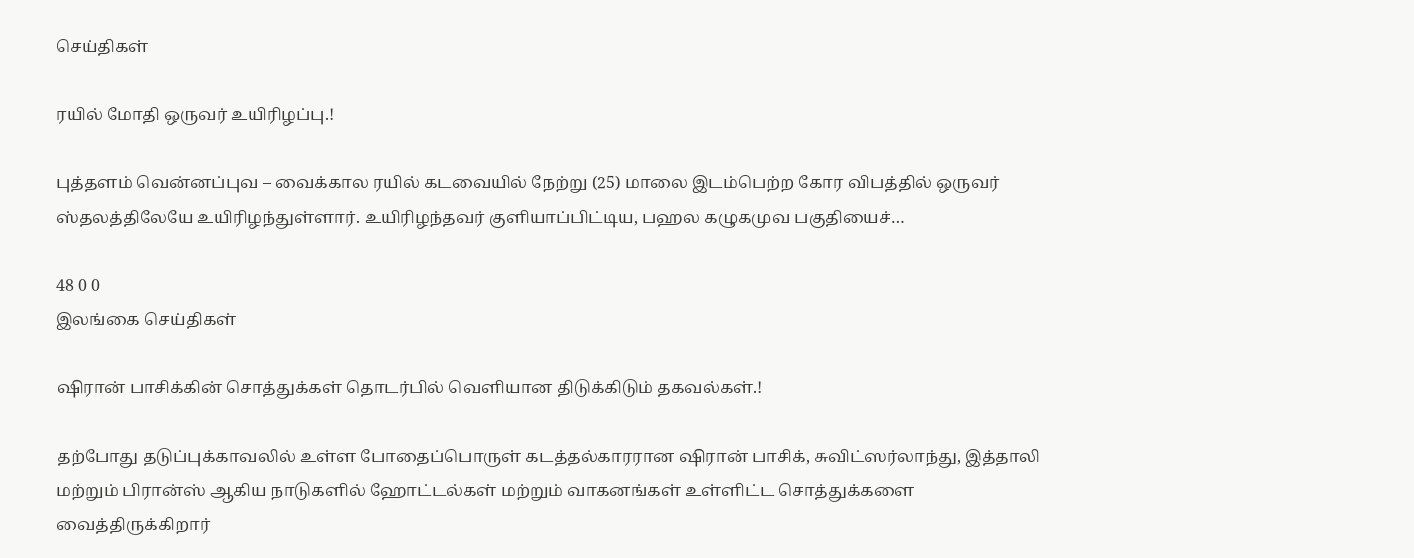செய்திகள்

ரயில் மோதி ஒருவர் உயிரிழப்பு.!

புத்தளம் வென்னப்புவ – வைக்கால ரயில் கடவையில் நேற்று (25) மாலை இடம்பெற்ற கோர விபத்தில் ஒருவர் ஸ்தலத்திலேயே உயிரிழந்துள்ளார். உயிரிழந்தவர் குளியாப்பிட்டிய, பஹல கழுகமுவ பகுதியைச்…

48 0 0
இலங்கை செய்திகள்

ஷிரான் பாசிக்கின் சொத்துக்கள் தொடர்பில் வெளியான திடுக்கிடும் தகவல்கள்.!

தற்போது தடுப்புக்காவலில் உள்ள போதைப்பொருள் கடத்தல்காரரான ஷிரான் பாசிக், சுவிட்ஸர்லாந்து, இத்தாலி மற்றும் பிரான்ஸ் ஆகிய நாடுகளில் ஹோட்டல்கள் மற்றும் வாகனங்கள் உள்ளிட்ட சொத்துக்களை வைத்திருக்கிறார்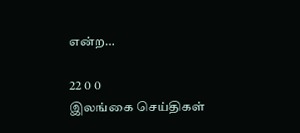என்ற…

22 0 0
இலங்கை செய்திகள்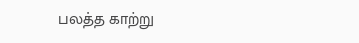பலத்த காற்று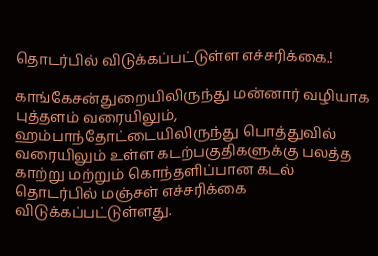தொடர்பில் விடுக்கப்பட்டுள்ள எச்சரிக்கை.!

காங்கேசன்துறையிலிருந்து மன்னார் வழியாக புத்தளம் வரையிலும், ஹம்பாந்தோட்டையிலிருந்து பொத்துவில் வரையிலும் உள்ள கடற்பகுதிகளுக்கு பலத்த காற்று மற்றும் கொந்தளிப்பான கடல் தொடர்பில் மஞ்சள் எச்சரிக்கை விடுக்கப்பட்டுள்ளது.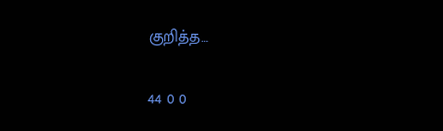குறித்த…

44 0 0